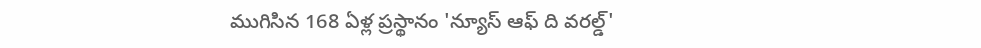ముగిసిన 168 ఏళ్ల ప్రస్థానం 'న్యూస్‌ ఆఫ్‌ ది వరల్డ్'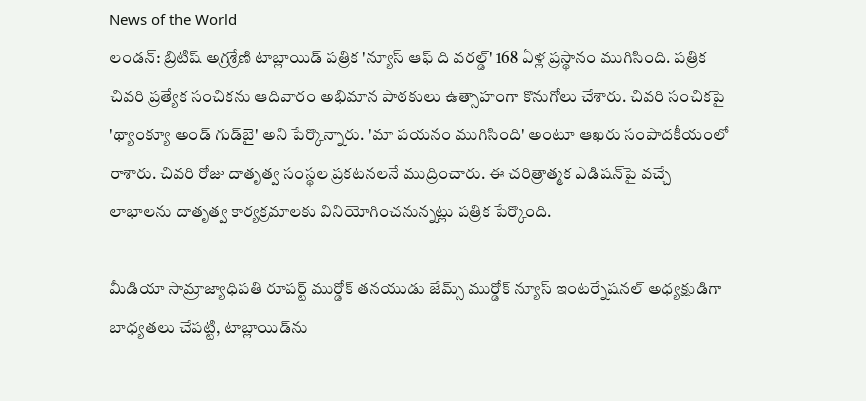News of the World
లండన్‌: బ్రిటిష్‌ అగ్రశ్రేణి టాబ్లాయిడ్‌ పత్రిక 'న్యూస్‌ ఆఫ్‌ ది వరల్డ్‌' 168 ఏళ్ల ప్రస్థానం ముగిసింది. పత్రిక చివరి ప్రత్యేక సంచికను ఆదివారం అభిమాన పాఠకులు ఉత్సాహంగా కొనుగోలు చేశారు. చివరి సంచికపై 'థ్యాంక్యూ అండ్‌ గుడ్‌బై' అని పేర్కొన్నారు. 'మా పయనం ముగిసింది' అంటూ ఆఖరు సంపాదకీయంలో రాశారు. చివరి రోజు దాతృత్వ సంస్థల ప్రకటనలనే ముద్రించారు. ఈ చరిత్రాత్మక ఎడిషన్‌పై వచ్చే లాభాలను దాతృత్వ కార్యక్రమాలకు వినియోగించనున్నట్లు పత్రిక పేర్కొంది.

మీడియా సామ్రాజ్యాధిపతి రూపర్ట్‌ ముర్డోక్‌ తనయుడు జేమ్స్‌ ముర్డోక్‌ న్యూస్‌ ఇంటర్నేషనల్‌ అధ్యక్షుడిగా బాధ్యతలు చేపట్టి, టాబ్లాయిడ్‌ను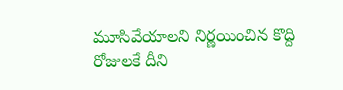మూసివేయాలని నిర్ణయించిన కొద్ది రోజులకే దీని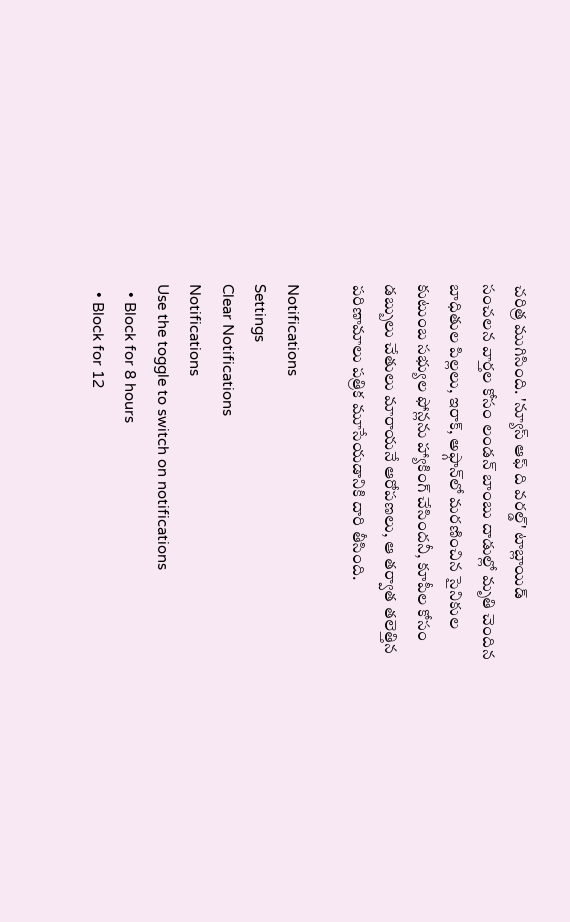చరిత్ర ముగిసింది. 'న్యూస్‌ ఆఫ్‌ ది వరల్డ్‌' టాబ్లాయిడ్‌ సంచలన వార్తల కోసం లండన్‌ బాంబు దాడుల్లో మృతి చెందిన బాధితుల పిల్లలు, ఇరాక్‌, అఫ్గాన్‌లో మరణించిన సైనికుల కుటుంబ సభ్యుల ఫోన్లను హ్యాకింగ్‌ చేసిందనీ, కూపీల కోసం డబ్బులు చేతులు మారాయనే ఆరోపణలు, ఆ తర్వాత తలెత్తిన పరిణామాలు పత్రిక మూసేయడానికి దారి తీసింది.

Notifications
Settings
Clear Notifications
Notifications
Use the toggle to switch on notifications
  • Block for 8 hours
  • Block for 12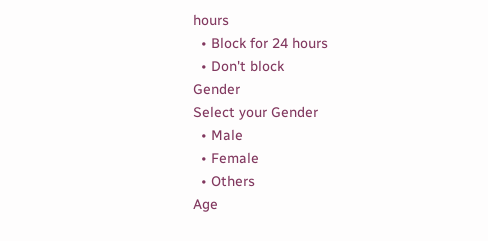hours
  • Block for 24 hours
  • Don't block
Gender
Select your Gender
  • Male
  • Female
  • Others
Age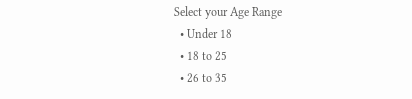Select your Age Range
  • Under 18
  • 18 to 25
  • 26 to 35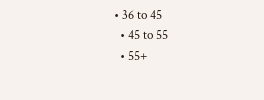• 36 to 45
  • 45 to 55
  • 55+